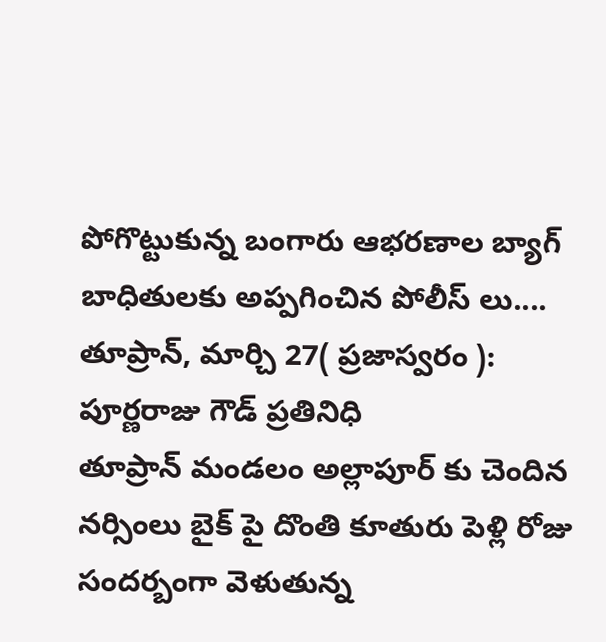పోగొట్టుకున్న బంగారు ఆభరణాల బ్యాగ్ బాధితులకు అప్పగించిన పోలీస్ లు....
తూప్రాన్, మార్చి 27( ప్రజాస్వరం ):
పూర్ణరాజు గౌడ్ ప్రతినిధి
తూప్రాన్ మండలం అల్లాపూర్ కు చెందిన నర్సింలు బైక్ పై దొంతి కూతురు పెళ్లి రోజు సందర్బంగా వెళుతున్న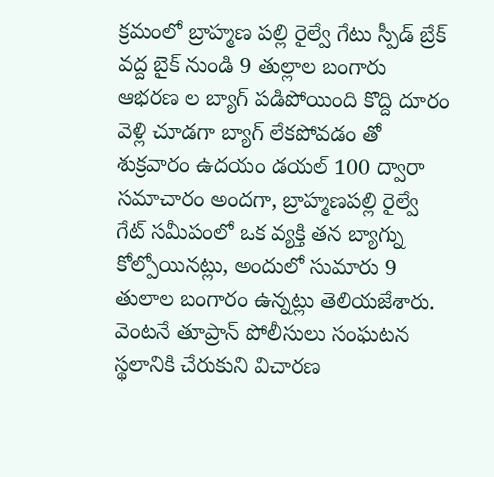క్రమంలో బ్రాహ్మణ పల్లి రైల్వే గేటు స్పీడ్ బ్రేక్ వద్ద బైక్ నుండి 9 తుల్లాల బంగారు ఆభరణ ల బ్యాగ్ పడిపోయింది కొద్ది దూరం వెళ్లి చూడగా బ్యాగ్ లేకపోవడం తో శుక్రవారం ఉదయం డయల్ 100 ద్వారా సమాచారం అందగా, బ్రాహ్మణపల్లి రైల్వే గేట్ సమీపంలో ఒక వ్యక్తి తన బ్యాగ్ను కోల్పోయినట్లు, అందులో సుమారు 9 తులాల బంగారం ఉన్నట్లు తెలియజేశారు.
వెంటనే తూప్రాన్ పోలీసులు సంఘటన స్థలానికి చేరుకుని విచారణ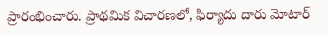ప్రారంభించారు. ప్రాథమిక విచారణలో, ఫిర్యాదు దారు మోటార్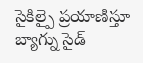సైకిల్పై ప్రయాణిస్తూ బ్యాగ్ను సైడ్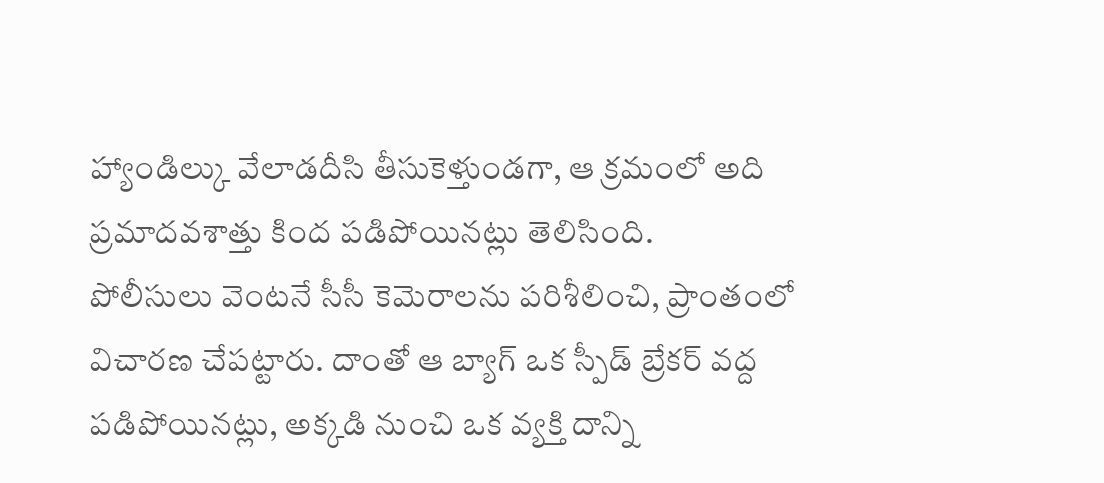హ్యాండిల్కు వేలాడదీసి తీసుకెళ్తుండగా, ఆ క్రమంలో అది ప్రమాదవశాత్తు కింద పడిపోయినట్లు తెలిసింది.
పోలీసులు వెంటనే సీసీ కెమెరాలను పరిశీలించి, ప్రాంతంలో విచారణ చేపట్టారు. దాంతో ఆ బ్యాగ్ ఒక స్పీడ్ బ్రేకర్ వద్ద పడిపోయినట్లు, అక్కడి నుంచి ఒక వ్యక్తి దాన్ని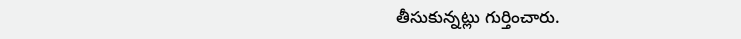తీసుకున్నట్లు గుర్తించారు.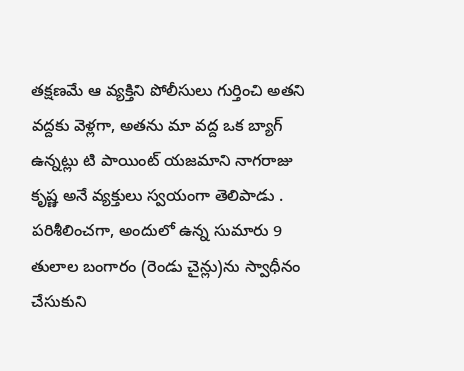తక్షణమే ఆ వ్యక్తిని పోలీసులు గుర్తించి అతని వద్దకు వెళ్లగా, అతను మా వద్ద ఒక బ్యాగ్ ఉన్నట్లు టి పాయింట్ యజమాని నాగరాజు కృష్ణ అనే వ్యక్తులు స్వయంగా తెలిపాడు . పరిశీలించగా, అందులో ఉన్న సుమారు 9 తులాల బంగారం (రెండు చైన్లు)ను స్వాధీనం చేసుకుని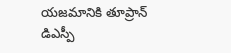యజమానికి తూప్రాన్ డిఎస్పీ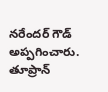నరేందర్ గౌడ్ అప్పగించారు.
తూప్రాన్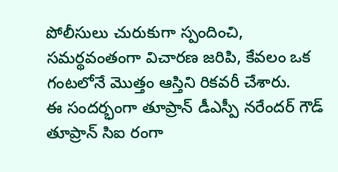పోలీసులు చురుకుగా స్పందించి, సమర్థవంతంగా విచారణ జరిపి, కేవలం ఒక గంటలోనే మొత్తం ఆస్తిని రికవరీ చేశారు.
ఈ సందర్భంగా తూప్రాన్ డీఎస్పీ నరేందర్ గౌడ్ తూప్రాన్ సిఐ రంగా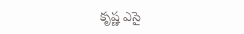కృష్ణ ఎసై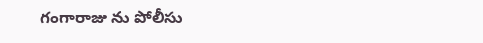గంగారాజు ను పోలీసు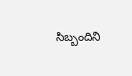సిబ్బందిని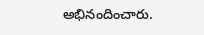అభినందించారు.